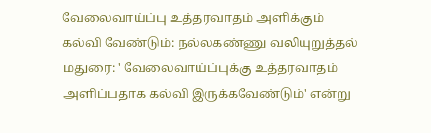வேலைவாய்ப்பு உத்தரவாதம் அளிக்கும் கல்வி வேண்டும்: நல்லகண்ணு வலியுறுத்தல்
மதுரை: ' வேலைவாய்ப்புக்கு உத்தரவாதம் அளிப்பதாக கல்வி இருக்கவேண்டும்' என்று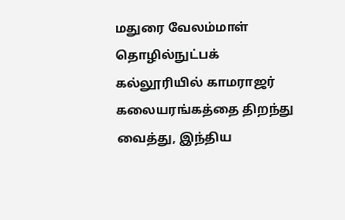மதுரை வேலம்மாள் தொழில்நுட்பக் கல்லூரியில் காமராஜர் கலையரங்கத்தை திறந்து வைத்து, இந்திய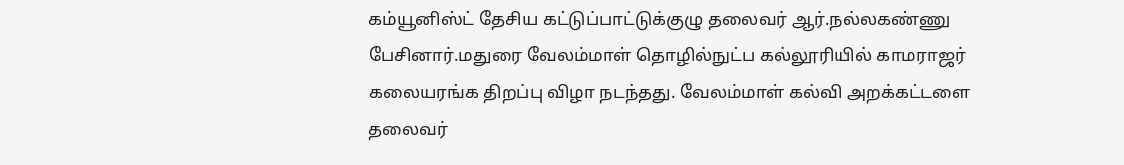கம்யூனிஸ்ட் தேசிய கட்டுப்பாட்டுக்குழு தலைவர் ஆர்.நல்லகண்ணு பேசினார்.மதுரை வேலம்மாள் தொழில்நுட்ப கல்லூரியில் காமராஜர் கலையரங்க திறப்பு விழா நடந்தது. வேலம்மாள் கல்வி அறக்கட்டளை தலைவர்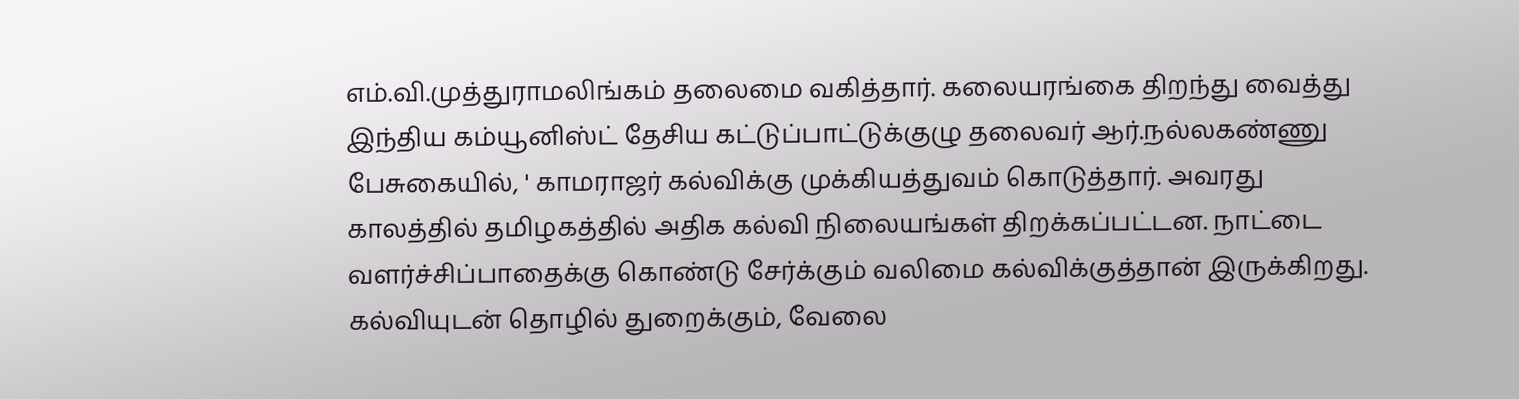எம்.வி.முத்துராமலிங்கம் தலைமை வகித்தார். கலையரங்கை திறந்து வைத்து இந்திய கம்யூனிஸ்ட் தேசிய கட்டுப்பாட்டுக்குழு தலைவர் ஆர்.நல்லகண்ணு பேசுகையில், ' காமராஜர் கல்விக்கு முக்கியத்துவம் கொடுத்தார். அவரது காலத்தில் தமிழகத்தில் அதிக கல்வி நிலையங்கள் திறக்கப்பட்டன. நாட்டை வளர்ச்சிப்பாதைக்கு கொண்டு சேர்க்கும் வலிமை கல்விக்குத்தான் இருக்கிறது. கல்வியுடன் தொழில் துறைக்கும், வேலை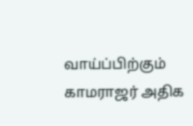வாய்ப்பிற்கும் காமராஜர் அதிக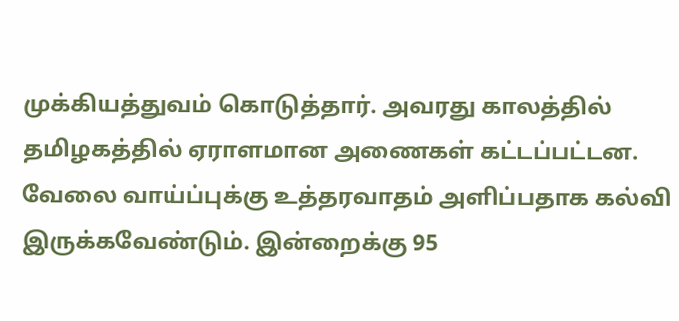முக்கியத்துவம் கொடுத்தார். அவரது காலத்தில் தமிழகத்தில் ஏராளமான அணைகள் கட்டப்பட்டன. வேலை வாய்ப்புக்கு உத்தரவாதம் அளிப்பதாக கல்வி இருக்கவேண்டும். இன்றைக்கு 95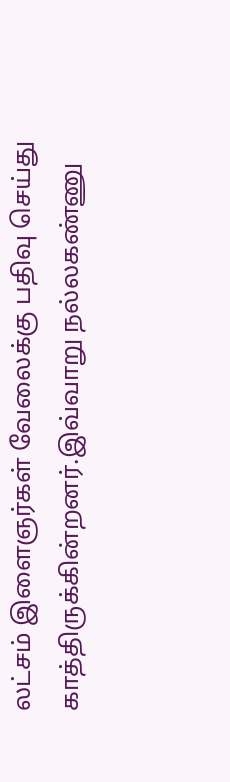லட்சம் இளைஞர்கள் வேலைக்கு பதிவு செய்து காத்திருக்கின்றனர்.இவ்வாறு நல்லகண்ணு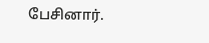பேசினார்.